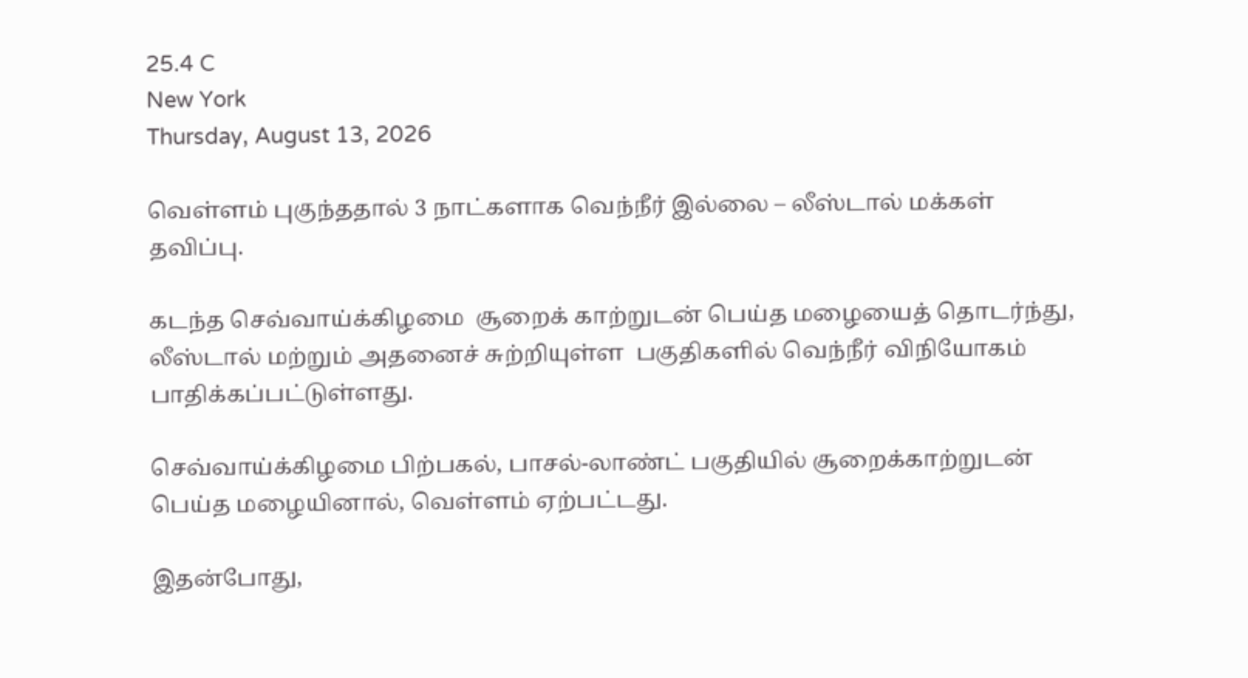25.4 C
New York
Thursday, August 13, 2026

வெள்ளம் புகுந்ததால் 3 நாட்களாக வெந்நீர் இல்லை – லீஸ்டால் மக்கள் தவிப்பு.

கடந்த செவ்வாய்க்கிழமை  சூறைக் காற்றுடன் பெய்த மழையைத் தொடர்ந்து, லீஸ்டால் மற்றும் அதனைச் சுற்றியுள்ள  பகுதிகளில் வெந்நீர் விநியோகம் பாதிக்கப்பட்டுள்ளது.

செவ்வாய்க்கிழமை பிற்பகல், பாசல்-லாண்ட் பகுதியில் சூறைக்காற்றுடன் பெய்த மழையினால், வெள்ளம் ஏற்பட்டது.

இதன்போது,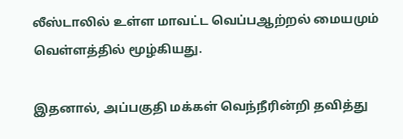லீஸ்டாலில் உள்ள மாவட்ட வெப்பஆற்றல் மையமும் வெள்ளத்தில் மூழ்கியது.

இதனால், அப்பகுதி மக்கள் வெந்நீரின்றி தவித்து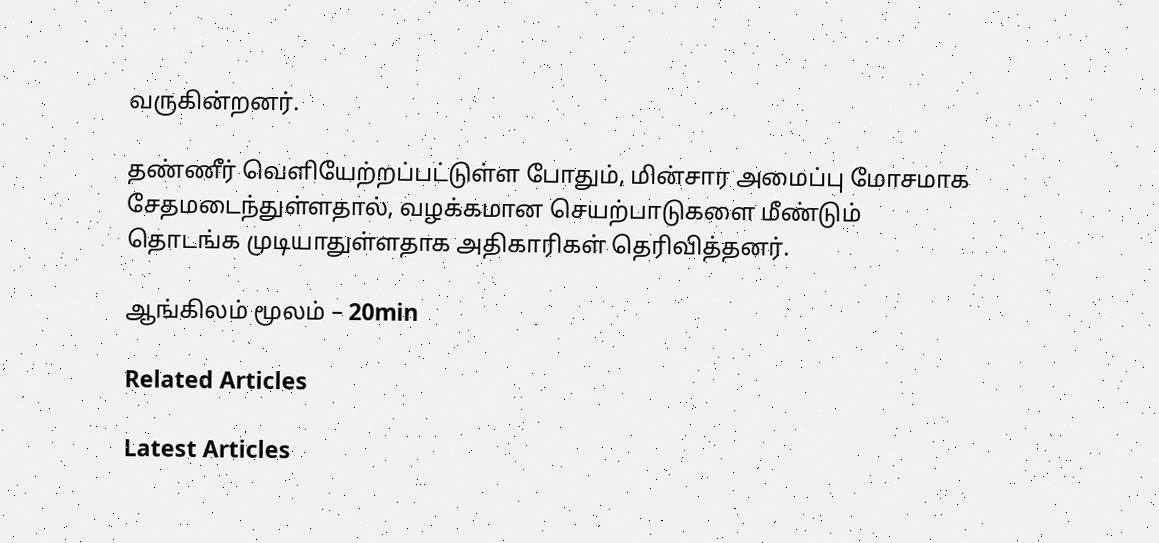வருகின்றனர்.

தண்ணீர் வெளியேற்றப்பட்டுள்ள போதும், மின்சார அமைப்பு மோசமாக சேதமடைந்துள்ளதால், வழக்கமான செயற்பாடுகளை மீண்டும் தொடங்க முடியாதுள்ளதாக அதிகாரிகள் தெரிவித்தனர்.

ஆங்கிலம் மூலம் – 20min

Related Articles

Latest Articles